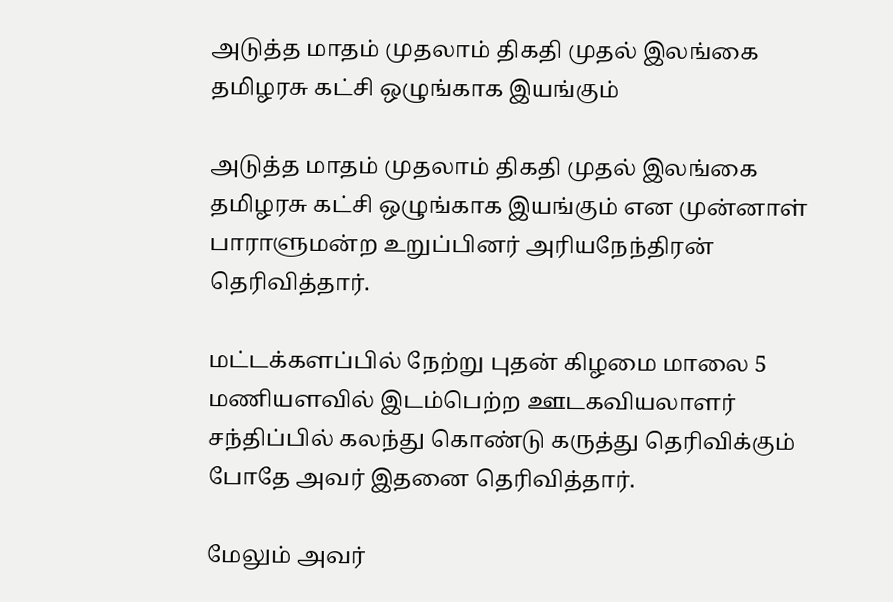அடுத்த மாதம் முதலாம் திகதி முதல் இலங்கை தமிழரசு கட்சி ஒழுங்காக இயங்கும்

அடுத்த மாதம் முதலாம் திகதி முதல் இலங்கை தமிழரசு கட்சி ஒழுங்காக இயங்கும் என முன்னாள் பாராளுமன்ற உறுப்பினர் அரியநேந்திரன் தெரிவித்தார்.

மட்டக்களப்பில் நேற்று புதன் கிழமை மாலை 5 மணியளவில் இடம்பெற்ற ஊடகவியலாளர் சந்திப்பில் கலந்து கொண்டு கருத்து தெரிவிக்கும் போதே அவர் இதனை தெரிவித்தார்.

மேலும் அவர்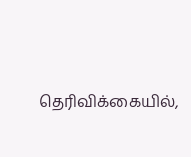தெரிவிக்கையில்,